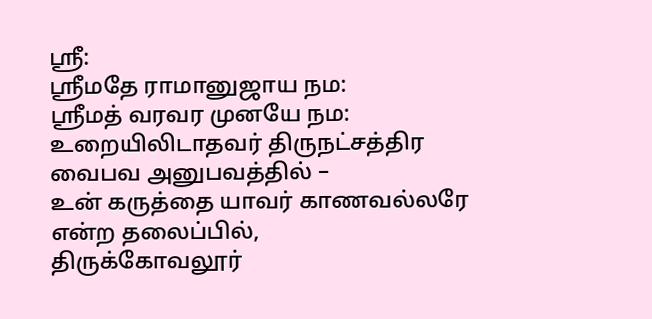ஸ்ரீ:
ஸ்ரீமதே ராமானுஜாய நம:
ஸ்ரீமத் வரவர முனயே நம:
உறையிலிடாதவர் திருநட்சத்திர வைபவ அனுபவத்தில் –
உன் கருத்தை யாவர் காணவல்லரே
என்ற தலைப்பில்,
திருக்கோவலூர்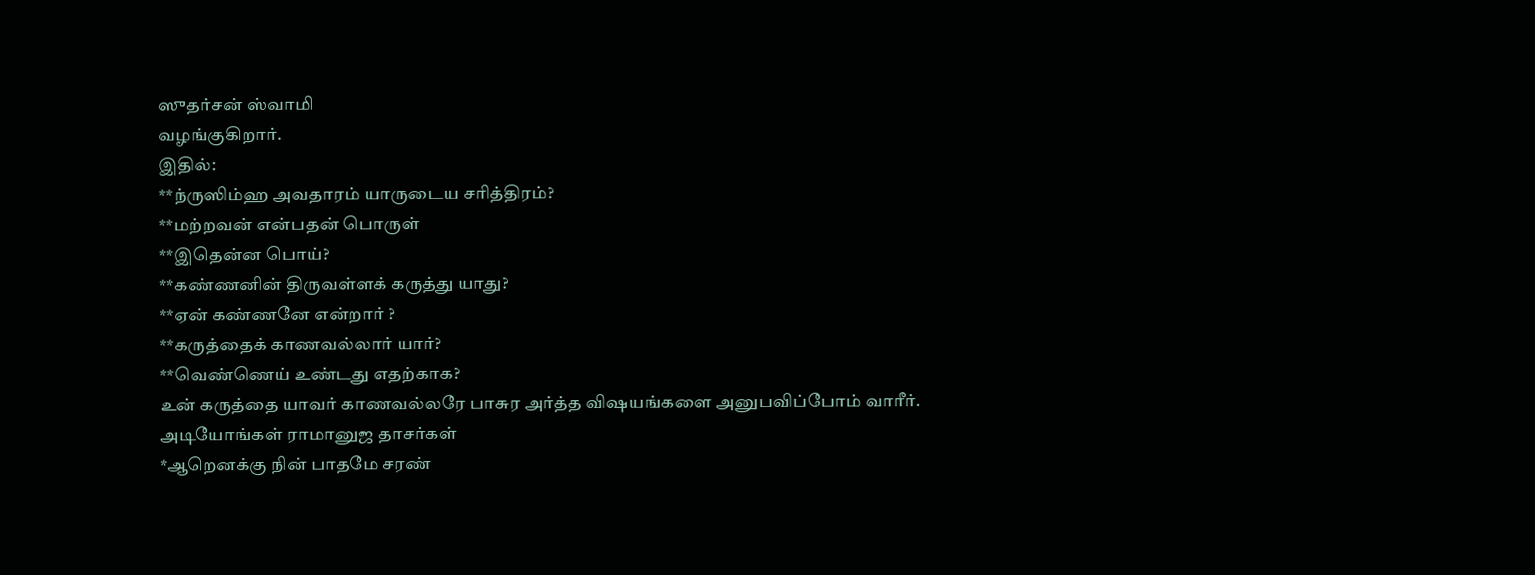ஸுதர்சன் ஸ்வாமி
வழங்குகிறார்.
இதில்:
**ந்ருஸிம்ஹ அவதாரம் யாருடைய சரித்திரம்?
**மற்றவன் என்பதன் பொருள்
**இதென்ன பொய்?
**கண்ணனின் திருவள்ளக் கருத்து யாது?
**ஏன் கண்ணனே என்றார் ?
**கருத்தைக் காணவல்லார் யார்?
**வெண்ணெய் உண்டது எதற்காக?
உன் கருத்தை யாவர் காணவல்லரே பாசுர அர்த்த விஷயங்களை அனுபவிப்போம் வாரீர்.
அடியோங்கள் ராமானுஜ தாசர்கள்
*ஆறெனக்கு நின் பாதமே சரண்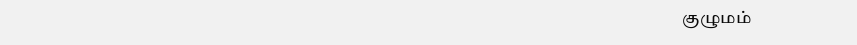குழுமம்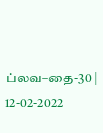ப்லவ–தை-30 | 12-02-2022